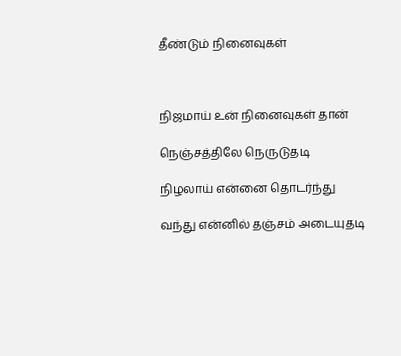தீண்டும் நினைவுகள்



நிஜமாய் உன் நினைவுகள் தான்

நெஞ்சத்திலே நெருடுதடி

நிழலாய் என்னை தொடர்ந்து

வந்து என்னில் தஞ்சம் அடையுதடி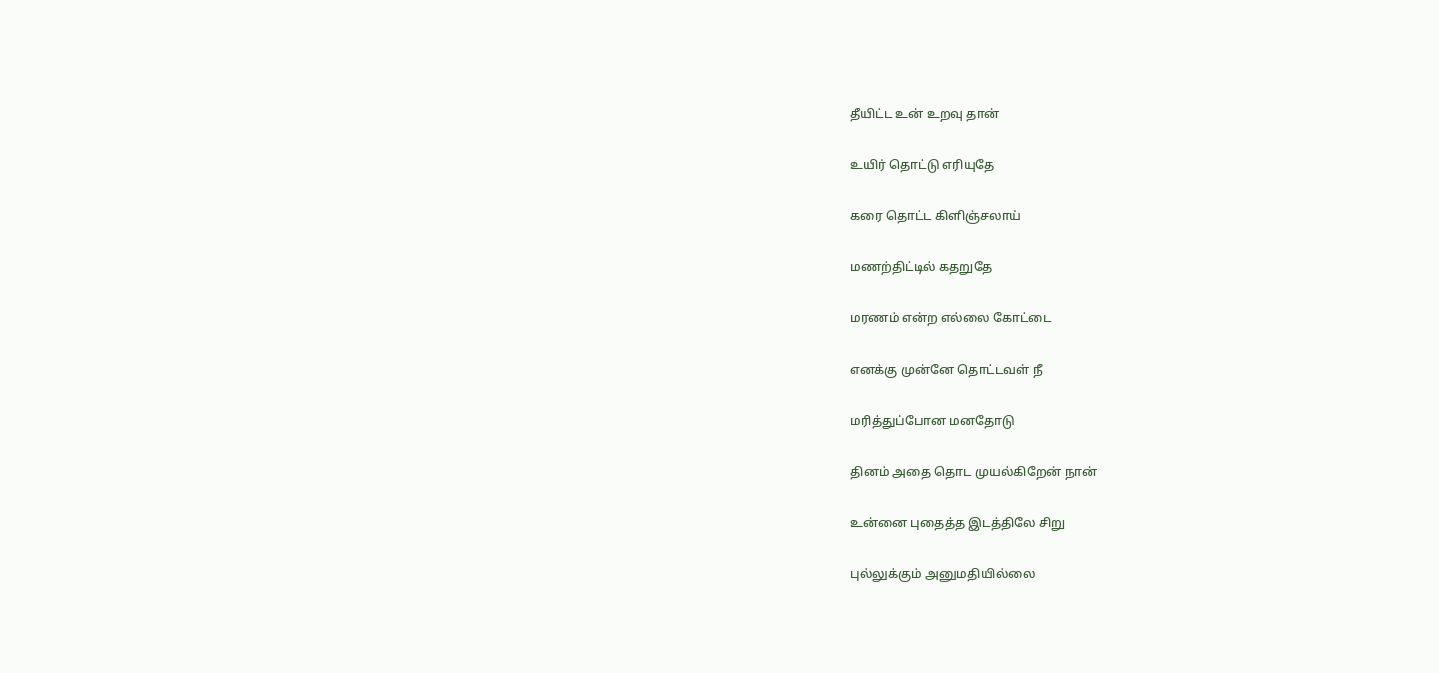தீயிட்ட உன் உறவு தான்

உயிர் தொட்டு எரியுதே

கரை தொட்ட கிளிஞ்சலாய்

மணற்திட்டில் கதறுதே

மரணம் என்ற எல்லை கோட்டை

எனக்கு முன்னே தொட்டவள் நீ

மரித்துப்போன மனதோடு

தினம் அதை தொட முயல்கிறேன் நான்

உன்னை புதைத்த இடத்திலே சிறு

புல்லுக்கும் அனுமதியில்லை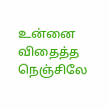உன்னை விதைத்த நெஞ்சிலே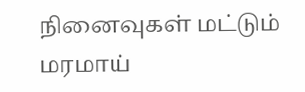நினைவுகள் மட்டும் மரமாய்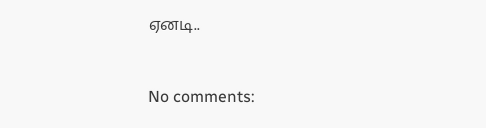ஏனடி..


No comments: